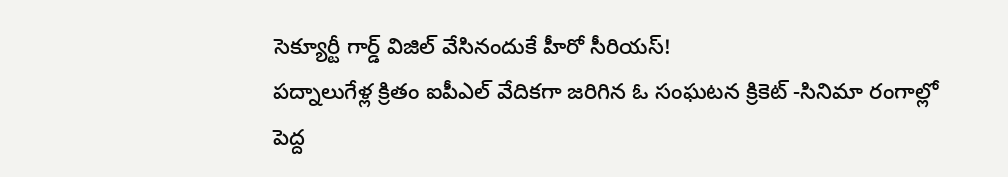సెక్యూర్టీ గార్డ్ విజిల్ వేసినందుకే హీరో సీరియస్!
పద్నాలుగేళ్ల క్రితం ఐపీఎల్ వేదికగా జరిగిన ఓ సంఘటన క్రికెట్ -సినిమా రంగాల్లో పెద్ద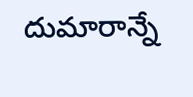దుమారాన్నే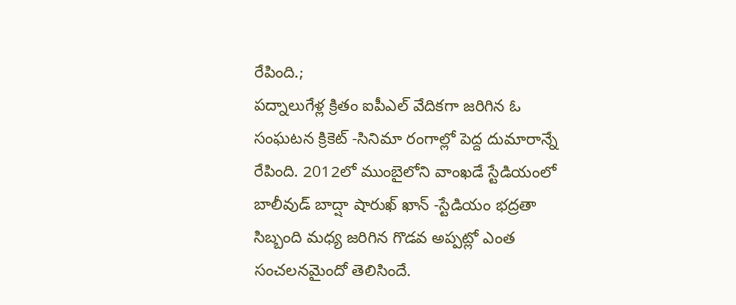రేపింది.;
పద్నాలుగేళ్ల క్రితం ఐపీఎల్ వేదికగా జరిగిన ఓ సంఘటన క్రికెట్ -సినిమా రంగాల్లో పెద్ద దుమారాన్నే రేపింది. 2012లో ముంబైలోని వాంఖడే స్టేడియంలో బాలీవుడ్ బాద్షా షారుఖ్ ఖాన్ -స్టేడియం భద్రతా సిబ్బంది మధ్య జరిగిన గొడవ అప్పట్లో ఎంత సంచలనమైందో తెలిసిందే.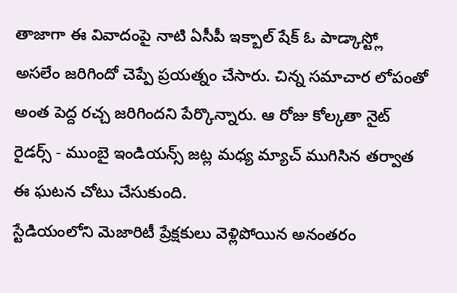తాజాగా ఈ వివాదంపై నాటి ఏసీపీ ఇక్బాల్ షేక్ ఓ పాడ్కాస్ట్లో అసలేం జరిగిందో చెప్పే ప్రయత్నం చేసారు. చిన్న సమాచార లోపంతో అంత పెద్ద రచ్చ జరిగిందని పేర్కొన్నారు. ఆ రోజు కోల్కతా నైట్ రైడర్స్ - ముంబై ఇండియన్స్ జట్ల మధ్య మ్యాచ్ ముగిసిన తర్వాత ఈ ఘటన చోటు చేసుకుంది.
స్టేడియంలోని మెజారిటీ ప్రేక్షకులు వెళ్లిపోయిన అనంతరం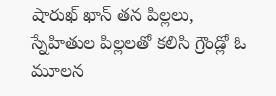షారుఖ్ ఖాన్ తన పిల్లలు, స్నేహితుల పిల్లలతో కలిసి గ్రౌండ్లో ఓ మూలన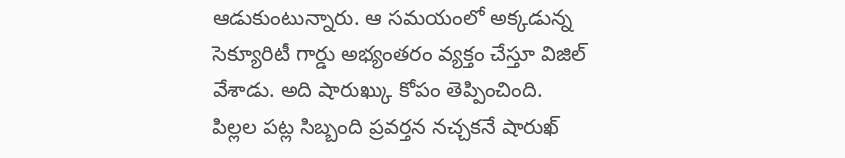ఆడుకుంటున్నారు. ఆ సమయంలో అక్కడున్న సెక్యూరిటీ గార్డు అభ్యంతరం వ్యక్తం చేస్తూ విజిల్ వేశాడు. అది షారుఖ్కు కోపం తెప్పించింది. పిల్లల పట్ల సిబ్బంది ప్రవర్తన నచ్చకనే షారుఖ్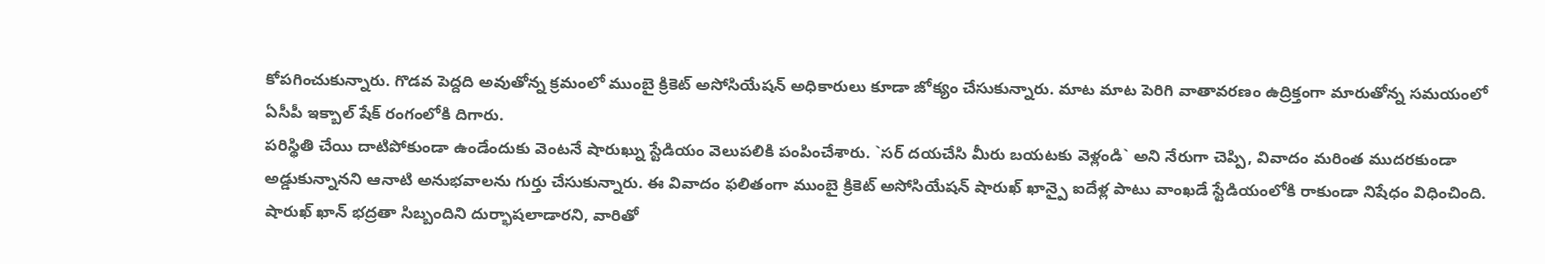కోపగించుకున్నారు. గొడవ పెద్దది అవుతోన్న క్రమంలో ముంబై క్రికెట్ అసోసియేషన్ అధికారులు కూడా జోక్యం చేసుకున్నారు. మాట మాట పెరిగి వాతావరణం ఉద్రిక్తంగా మారుతోన్న సమయంలో ఏసీపీ ఇక్బాల్ షేక్ రంగంలోకి దిగారు.
పరిస్థితి చేయి దాటిపోకుండా ఉండేందుకు వెంటనే షారుఖ్ను స్టేడియం వెలుపలికి పంపించేశారు. `సర్ దయచేసి మీరు బయటకు వెళ్లండి` అని నేరుగా చెప్పి, వివాదం మరింత ముదరకుండా అడ్డుకున్నానని ఆనాటి అనుభవాలను గుర్తు చేసుకున్నారు. ఈ వివాదం ఫలితంగా ముంబై క్రికెట్ అసోసియేషన్ షారుఖ్ ఖాన్పై ఐదేళ్ల పాటు వాంఖడే స్టేడియంలోకి రాకుండా నిషేధం విధించింది. షారుఖ్ ఖాన్ భద్రతా సిబ్బందిని దుర్భాషలాడారని, వారితో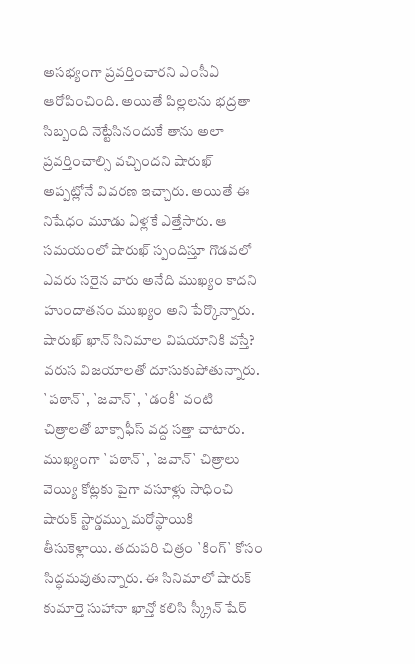అసభ్యంగా ప్రవర్తించారని ఎంసీఏ ఆరోపించింది. అయితే పిల్లలను భద్రతా సిబ్బంది నెట్టేసినందుకే తాను అలా ప్రవర్తించాల్సి వచ్చిందని షారుఖ్ అప్పట్లోనే వివరణ ఇచ్చారు. అయితే ఈ నిషేధం మూడు ఏళ్లకే ఎత్తేసారు. ఆ సమయంలో షారుఖ్ స్పందిస్తూ గొడవలో ఎవరు సరైన వారు అనేది ముఖ్యం కాదని హుందాతనం ముఖ్యం అని పేర్కొన్నారు.
షారుఖ్ ఖాన్ సినిమాల విషయానికి వస్తే? వరుస విజయాలతో దూసుకుపోతున్నారు. `పఠాన్`, `జవాన్`, `డంకీ` వంటి చిత్రాలతో బాక్సాఫీస్ వద్ద సత్తా చాటారు. ముఖ్యంగా `పఠాన్`, `జవాన్` చిత్రాలు వెయ్యి కోట్లకు పైగా వసూళ్లు సాధించి షారుక్ స్టార్డమ్ను మరోస్థాయికి తీసుకెళ్లాయి. తదుపరి చిత్రం `కింగ్` కోసం సిద్ధమవుతున్నారు. ఈ సినిమాలో షారుక్ కుమార్తె సుహానా ఖాన్తో కలిసి స్క్రీన్ షేర్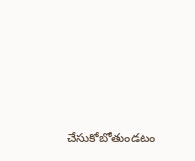చేసుకోబోతుండటం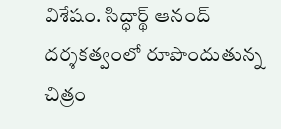విశేషం. సిద్ధార్థ్ ఆనంద్ దర్శకత్వంలో రూపొందుతున్న చిత్రం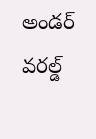అండర్ వరల్డ్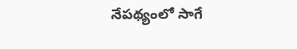నేపథ్యంలో సాగే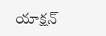యాక్షన్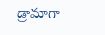డ్రామాగా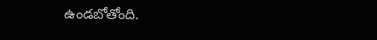ఉండబోతోంది.